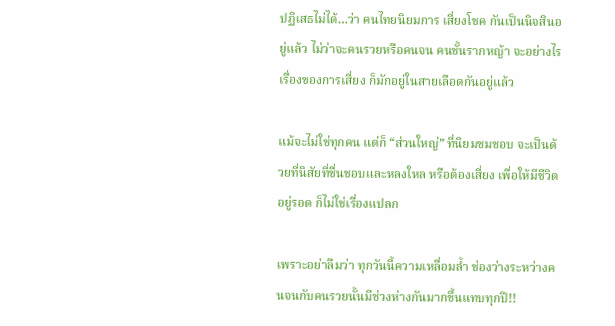ปฏิเสธไม่ได้…ว่า คนไทยนิยมการ เสี่ยงโชค กันเป็นนิจสินอยู่แล้ว ไม่ว่าจะคนรวยหรือคนจน คนชั้นรากหญ้า จะอย่างไร เรื่องของการเสี่ยง ก็มักอยู่ในสายเลือดกันอยู่แล้ว

แม้จะไม่ใช่ทุกคน แต่ก็ “ส่วนใหญ่” ที่นิยมชมชอบ จะเป็นด้วยที่นิสัยที่ชื่นชอบและหลงใหล หรือต้องเสี่ยง เพื่อให้มีชีวิตอยู่รอด ก็ไม่ใช่เรื่องแปลก

เพราะอย่าลืมว่า ทุกวันนี้ความเหลื่อมล้ำ ช่องว่างระหว่างคนจนกับคนรวยนั้นมีช่วงห่างกันมากขึ้นแทบทุกปี!!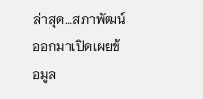ล่าสุด…สภาพัฒน์ออกมาเปิดเผยข้อมูล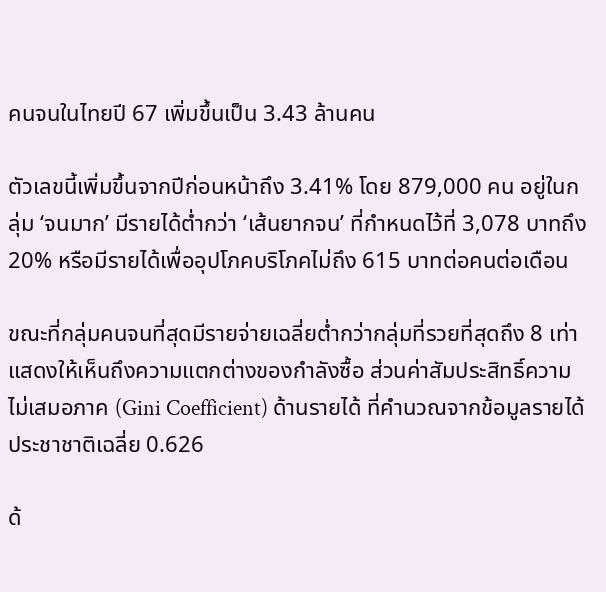คนจนในไทยปี 67 เพิ่มขึ้นเป็น 3.43 ล้านคน

ตัวเลขนี้เพิ่มขึ้นจากปีก่อนหน้าถึง 3.41% โดย 879,000 คน อยู่ในกลุ่ม ‘จนมาก’ มีรายได้ต่ำกว่า ‘เส้นยากจน’ ที่กำหนดไว้ที่ 3,078 บาทถึง 20% หรือมีรายได้เพื่ออุปโภคบริโภคไม่ถึง 615 บาทต่อคนต่อเดือน

ขณะที่กลุ่มคนจนที่สุดมีรายจ่ายเฉลี่ยต่ำกว่ากลุ่มที่รวยที่สุดถึง 8 เท่า แสดงให้เห็นถึงความแตกต่างของกำลังซื้อ ส่วนค่าสัมประสิทธิ์ความไม่เสมอภาค (Gini Coefficient) ด้านรายได้ ที่คำนวณจากข้อมูลรายได้ประชาชาติเฉลี่ย 0.626

ด้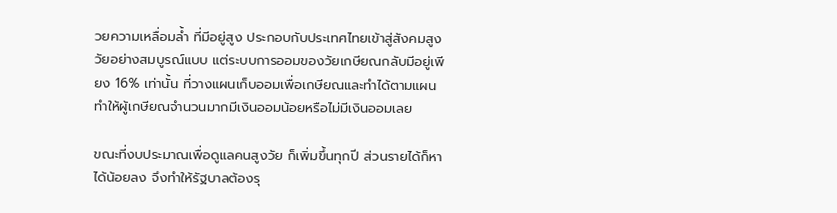วยความเหลื่อมล้ำ ที่มีอยู่สูง ประกอบกับประเทศไทยเข้าสู่สังคมสูงวัยอย่างสมบูรณ์แบบ แต่ระบบการออมของวัยเกษียณกลับมีอยู่เพียง 16% เท่านั้น ที่วางแผนเก็บออมเพื่อเกษียณและทำได้ตามแผน ทำให้ผู้เกษียณจำนวนมากมีเงินออมน้อยหรือไม่มีเงินออมเลย

ขณะที่งบประมาณเพื่อดูแลคนสูงวัย ก็เพิ่มขึ้นทุกปี ส่วนรายได้ก็หาได้น้อยลง จึงทำให้รัฐบาลต้องรุ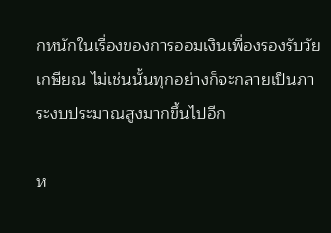กหนักในเรื่องของการออมเงินเพื่องรองรับวัยเกษียณ ไม่เช่นนั้นทุกอย่างก็จะกลายเป็นภาระงบประมาณสูงมากขึ้นไปอีก

ห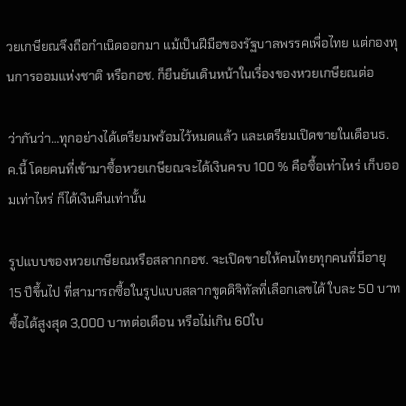วยเกษียณจึงถือกำเนิดออกมา แม้เป็นฝีมือของรัฐบาลพรรคเพื่อไทย แต่กองทุนการออมแห่งชาติ หรือกอช. ก็ยืนยันเดินหน้าในเรื่องของหวยเกษียณต่อ

ว่ากันว่า…ทุกอย่างได้เตรียมพร้อมไว้หมดแล้ว และเตรียมเปิดขายในเดือนธ.ค.นี้ โดยคนที่เข้ามาซื้อหวยเกษียณจะได้เงินครบ 100 % คือซื้อเท่าไหร่ เก็บออมเท่าไหร่ ก็ได้เงินคืนเท่านั้น

รูปแบบของหวยเกษียณหรือสลากกอช. จะเปิดขายให้คนไทยทุกคนที่มีอายุ 15 ปีขึ้นไป ที่สามารถซื้อในรูปแบบสลากขูดดิจิทัลที่เลือกเลขได้ ใบละ 50 บาท ซื้อได้สูงสุด 3,000 บาทต่อเดือน หรือไม่เกิน 60ใบ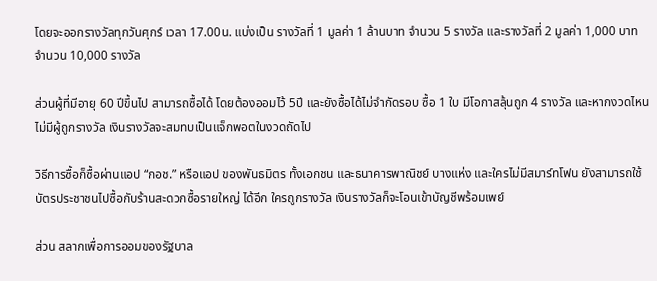โดยจะออกรางวัลทุกวันศุกร์ เวลา 17.00น. แบ่งเป็น รางวัลที่ 1 มูลค่า 1 ล้านบาท จำนวน 5 รางวัล และรางวัลที่ 2 มูลค่า 1,000 บาท จำนวน 10,000 รางวัล

ส่วนผู้ที่มีอายุ 60 ปีขึ้นไป สามารถซื้อได้ โดยต้องออมไว้ 5ปี และยังซื้อได้ไม่จำกัดรอบ ซื้อ 1 ใบ มีโอกาสลุ้นถูก 4 รางวัล และหากงวดไหนไม่มีผู้ถูกรางวัล เงินรางวัลจะสมทบเป็นแจ็กพอตในงวดถัดไป

วิธีการซื้อก็ซื้อผ่านแอป “กอช.” หรือแอป ของพันธมิตร ทั้งเอกชน และธนาคารพาณิชย์ บางแห่ง และใครไม่มีสมาร์ทโฟน ยังสามารถใช้บัตรประชาชนไปซื้อกับร้านสะดวกซื้อรายใหญ่ ได้อีก ใครถูกรางวัล เงินรางวัลก็จะโอนเข้าบัญชีพร้อมเพย์

ส่วน สลากเพื่อการออมของรัฐบาล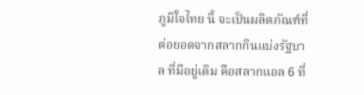ภูมิใจไทย นี้ จะเป็นผลิตภัณฑ์ที่ต่อยอดจากสลากกินแบ่งรัฐบาล ที่มีอยู่เดิม คือสลากแอล 6 ที่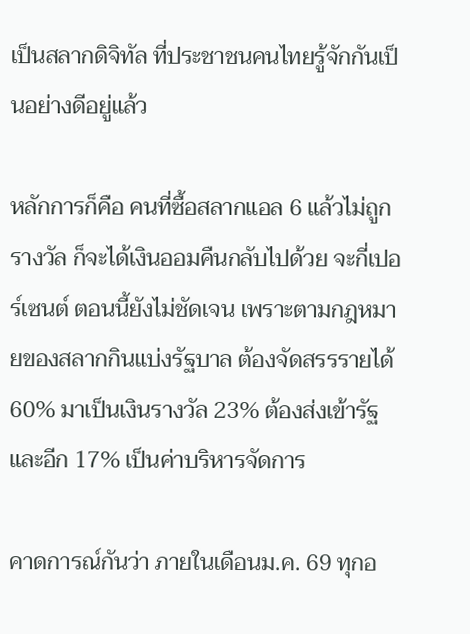เป็นสลากดิจิทัล ที่ประชาชนคนไทยรู้จักกันเป็นอย่างดีอยู่แล้ว

หลักการก็คือ คนที่ซื้อสลากแอล 6 แล้วไม่ถูกรางวัล ก็จะได้เงินออมคืนกลับไปด้วย จะกี่เปอร์เซนต์ ตอนนี้ยังไม่ชัดเจน เพราะตามกฎหมายของสลากกินแบ่งรัฐบาล ต้องจัดสรรรายได้ 60% มาเป็นเงินรางวัล 23% ต้องส่งเข้ารัฐ และอีก 17% เป็นค่าบริหารจัดการ

คาดการณ์กันว่า ภายในเดือนม.ค. 69 ทุกอ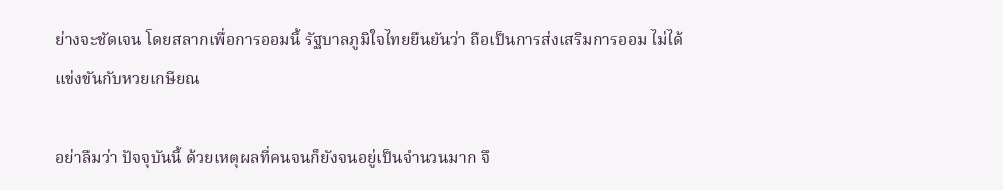ย่างจะชัดเจน โดยสลากเพื่อการออมนี้ รัฐบาลภูมิใจไทยยืนยันว่า ถือเป็นการส่งเสริมการออม ไม่ได้แข่งขันกับหวยเกษียณ

อย่าลืมว่า ปัจจุบันนี้ ด้วยเหตุผลที่คนจนก็ยังจนอยู่เป็นจำนวนมาก จึ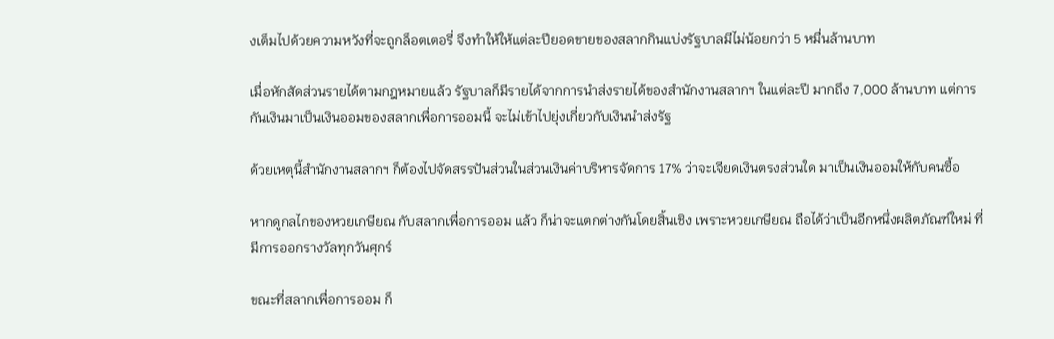งเต็มไปด้วยความหวังที่จะถูกล็อตเตอรี่ จึงทำให้ให้แต่ละปียอดขายของสลากกินแบ่งรัฐบาลมีไม่น้อยกว่า 5 หมื่นล้านบาท

เมื่อหักสัดส่วนรายได้ตามกฎหมายแล้ว รัฐบาลก็มีรายได้จากการนำส่งรายได้ของสำนักงานสลากฯ ในแต่ละปี มากถึง 7,000 ล้านบาท แต่การกันเงินมาเป็นเงินออมของสลากเพื่อการออมนี้ จะไม่เข้าไปยุ่งเกี่ยวกับเงินนำส่งรัฐ

ด้วยเหตุนี้สำนักงานสลากฯ ก็ต้องไปจัดสรรปันส่วนในส่วนเงินค่าบริหารจัดการ 17% ว่าจะเจียดเงินตรงส่วนใด มาเป็นเงินออมให้กับคนซื้อ

หากดูกลไกของหวยเกษียณ กับสลากเพื่อการออม แล้ว ก็น่าจะแตกต่างกันโดยสิ้นเชิง เพราะหวยเกษียณ ถือได้ว่าเป็นอีกหนึ่งผลิตภัณฑ์ใหม่ ที่มีการออกรางวัลทุกวันศุกร์

ขณะที่สลากเพื่อการออม ก็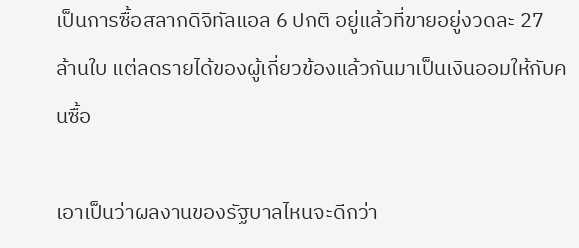เป็นการซื้อสลากดิจิทัลแอล 6 ปกติ อยู่แล้วที่ขายอยู่งวดละ 27 ล้านใบ แต่ลดรายได้ของผู้เกี่ยวข้องแล้วกันมาเป็นเงินออมให้กับคนซื้อ

เอาเป็นว่าผลงานของรัฐบาลไหนจะดีกว่า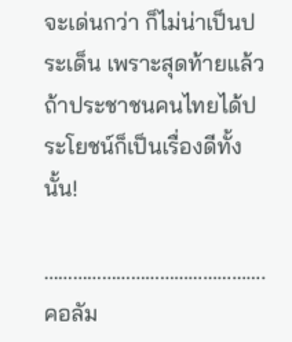จะเด่นกว่า ก็ไม่น่าเป็นประเด็น เพราะสุดท้ายแล้ว ถ้าประชาชนคนไทยได้ประโยชน์ก็เป็นเรื่องดีทั้งนั้น!

……………………………………….
คอลัม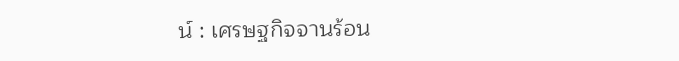น์ : เศรษฐกิจจานร้อน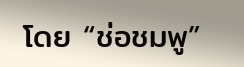โดย “ช่อชมพู”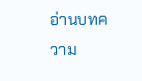อ่านบทความ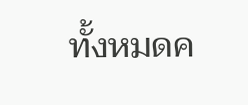ทั้งหมดค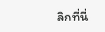ลิกที่นี่